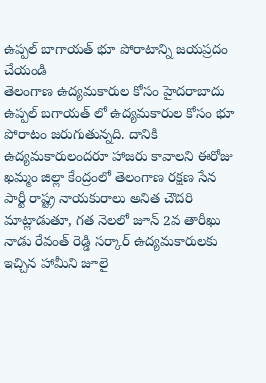ఉప్పల్ బాగాయత్ భూ పోరాటాన్ని జయప్రదం చేయండి
తెలంగాణ ఉద్యమకారుల కోసం హైదరాబాదు ఉప్పల్ బగాయత్ లో ఉద్యమకారుల కోసం భూ పోరాటం జరుగుతున్నది. దానికి ఉద్యమకారులందరూ హాజరు కావాలని ఈరోజు ఖమ్మం జిల్లా కేంద్రంలో తెలంగాణ రక్షణ సేన పార్టీ రాష్ట్ర నాయకురాలు అనిత చౌదరి మాట్లాడుతూ, గత నెలలో జూన్ 2వ తారీఖు నాడు రేవంత్ రెడ్డి సర్కార్ ఉద్యమకారులకు ఇచ్చిన హామీని జూలై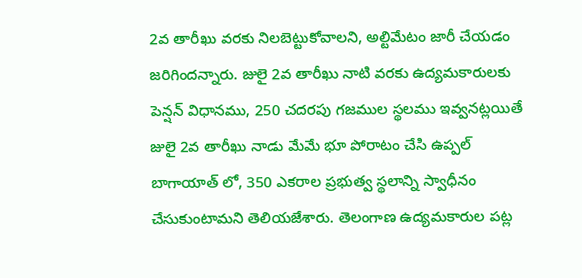2వ తారీఖు వరకు నిలబెట్టుకోవాలని, అల్టిమేటం జారీ చేయడం జరిగిందన్నారు. జులై 2వ తారీఖు నాటి వరకు ఉద్యమకారులకు పెన్షన్ విధానము, 250 చదరపు గజముల స్థలము ఇవ్వనట్లయితే జులై 2వ తారీఖు నాడు మేమే భూ పోరాటం చేసి ఉప్పల్ బాగాయాత్ లో, 350 ఎకరాల ప్రభుత్వ స్థలాన్ని స్వాధీనం చేసుకుంటామని తెలియజేశారు. తెలంగాణ ఉద్యమకారుల పట్ల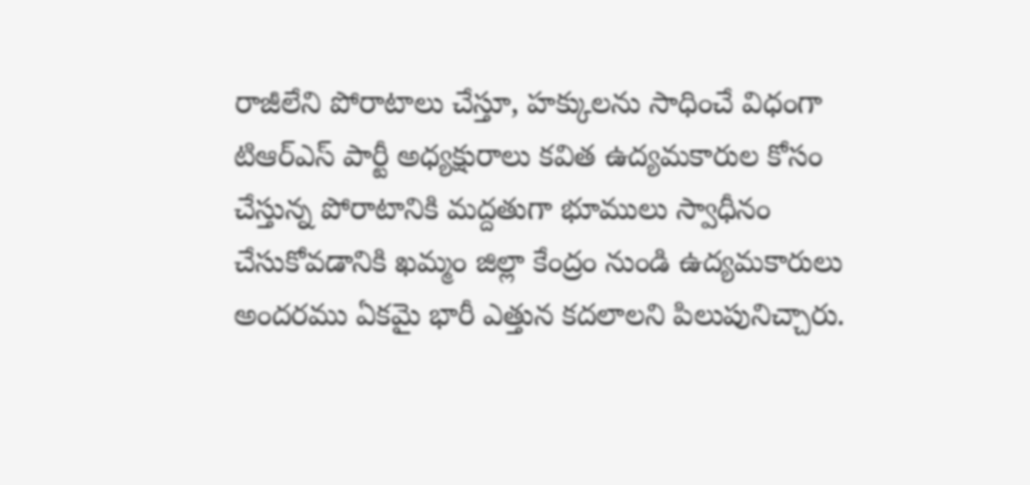రాజీలేని పోరాటాలు చేస్తూ, హక్కులను సాధించే విధంగా టిఆర్ఎస్ పార్టీ అధ్యక్షురాలు కవిత ఉద్యమకారుల కోసం చేస్తున్న పోరాటానికి మద్దతుగా భూములు స్వాధీనం చేసుకోవడానికి ఖమ్మం జిల్లా కేంద్రం నుండి ఉద్యమకారులు అందరము ఏకమై భారీ ఎత్తున కదలాలని పిలుపునిచ్చారు.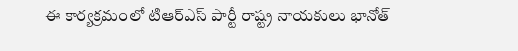ఈ కార్యక్రమంలో టిఆర్ఎస్ పార్టీ రాష్ట్ర నాయకులు భానోత్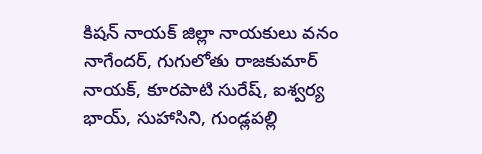కిషన్ నాయక్ జిల్లా నాయకులు వనం నాగేందర్, గుగులోతు రాజకుమార్ నాయక్, కూరపాటి సురేష్, ఐశ్వర్య భాయ్, సుహాసిని, గుండ్లపల్లి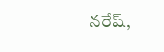నరేష్,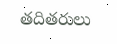తదితరులు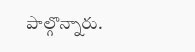పాల్గొన్నారు.